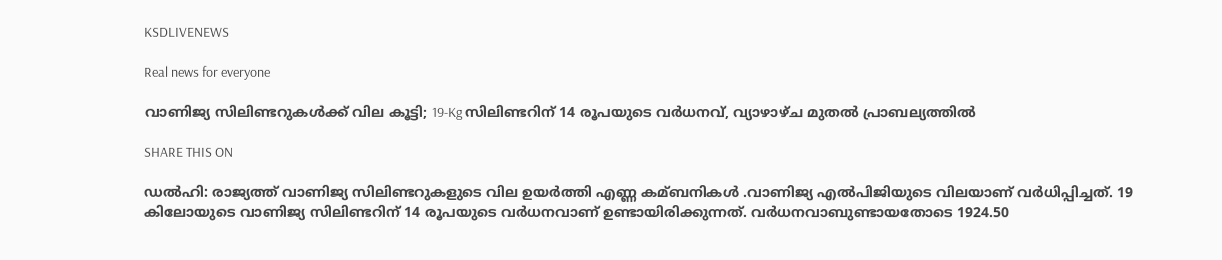KSDLIVENEWS

Real news for everyone

വാണിജ്യ സിലിണ്ടറുകള്‍ക്ക് വില കൂട്ടി; 19-Kg സിലിണ്ടറിന് 14 രൂപയുടെ വര്‍ധനവ്, വ്യാഴാഴ്ച മുതല്‍ പ്രാബല്യത്തില്‍

SHARE THIS ON

ഡല്‍ഹി: രാജ്യത്ത് വാണിജ്യ സിലിണ്ടറുകളുടെ വില ഉയർത്തി എണ്ണ കമ്ബനികള്‍ .വാണിജ്യ എല്‍പിജിയുടെ വിലയാണ് വർധിപ്പിച്ചത്. 19 കിലോയുടെ വാണിജ്യ സിലിണ്ടറിന് 14 രൂപയുടെ വര്‍ധനവാണ് ഉണ്ടായിരിക്കുന്നത്. വർധനവാബുണ്ടായതോടെ 1924.50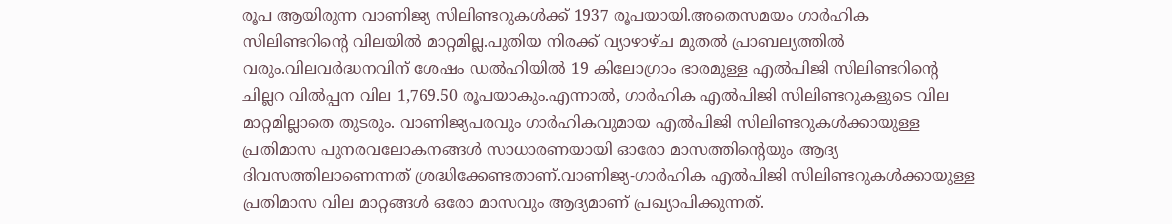രൂപ ആയിരുന്ന വാണിജ്യ സിലിണ്ടറുകള്‍ക്ക് 1937 രൂപയായി.അതെസമയം ഗാര്‍ഹിക സിലിണ്ടറിന്റെ വിലയില്‍ മാറ്റമില്ല.പുതിയ നിരക്ക് വ്യാഴാഴ്ച മുതല്‍ പ്രാബല്യത്തില്‍ വരും.വിലവർദ്ധനവിന് ശേഷം ഡല്‍ഹിയില്‍ 19 കിലോഗ്രാം ഭാരമുള്ള എല്‍പിജി സിലിണ്ടറിൻ്റെ ചില്ലറ വില്‍പ്പന വില 1,769.50 രൂപയാകും.എന്നാല്‍, ഗാർഹിക എല്‍പിജി സിലിണ്ടറുകളുടെ വില മാറ്റമില്ലാതെ തുടരും. വാണിജ്യപരവും ഗാർഹികവുമായ എല്‍പിജി സിലിണ്ടറുകള്‍ക്കായുള്ള പ്രതിമാസ പുനരവലോകനങ്ങള്‍ സാധാരണയായി ഓരോ മാസത്തിൻ്റെയും ആദ്യ ദിവസത്തിലാണെന്നത് ശ്രദ്ധിക്കേണ്ടതാണ്.വാണിജ്യ-ഗാർഹിക എല്‍പിജി സിലിണ്ടറുകള്‍ക്കായുള്ള പ്രതിമാസ വില മാറ്റങ്ങള്‍ ഒരോ മാസവും ആദ്യമാണ് പ്രഖ്യാപിക്കുന്നത്.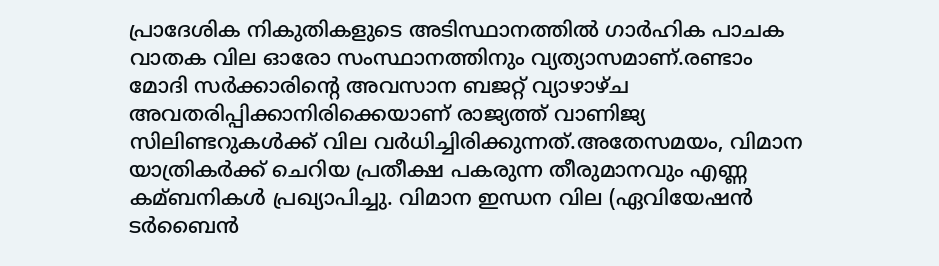പ്രാദേശിക നികുതികളുടെ അടിസ്ഥാനത്തില്‍ ഗാര്‍ഹിക പാചക വാതക വില ഓരോ സംസ്ഥാനത്തിനും വ്യത്യാസമാണ്.രണ്ടാം മോദി സർക്കാരിന്റെ അവസാന ബജറ്റ് വ്യാഴാഴ്ച അവതരിപ്പിക്കാനിരിക്കെയാണ് രാജ്യത്ത് വാണിജ്യ സിലിണ്ടറുകള്‍ക്ക് വില വർധിച്ചിരിക്കുന്നത്.അതേസമയം, വിമാന യാത്രികര്‍ക്ക് ചെറിയ പ്രതീക്ഷ പകരുന്ന തീരുമാനവും എണ്ണ കമ്ബനികള്‍ പ്രഖ്യാപിച്ചു. വിമാന ഇന്ധന വില (ഏവിയേഷൻ ടർബൈൻ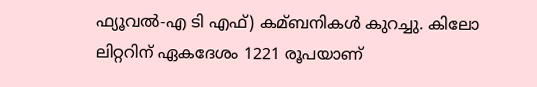ഫ്യൂവല്‍-എ ടി എഫ്) കമ്ബനികള്‍ കുറച്ചു. കിലോ ലിറ്ററിന് ഏകദേശം 1221 രൂപയാണ്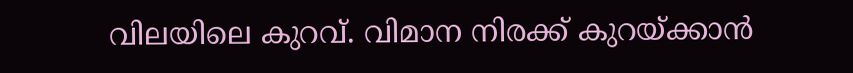വിലയിലെ കുറവ്. വിമാന നിരക്ക് കുറയ്ക്കാൻ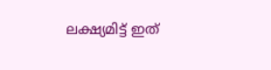ലക്ഷ്യമിട്ട് ഇത്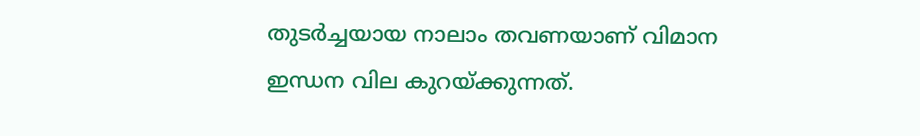തുടര്‍ച്ചയായ നാലാം തവണയാണ് വിമാന ഇന്ധന വില കുറയ്ക്കുന്നത്.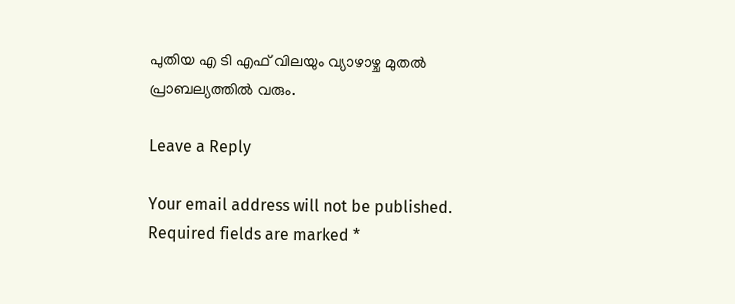പുതിയ എ ടി എഫ് വിലയും വ്യാഴാഴ്ച മുതല്‍ പ്രാബല്യത്തില്‍ വരും.

Leave a Reply

Your email address will not be published. Required fields are marked *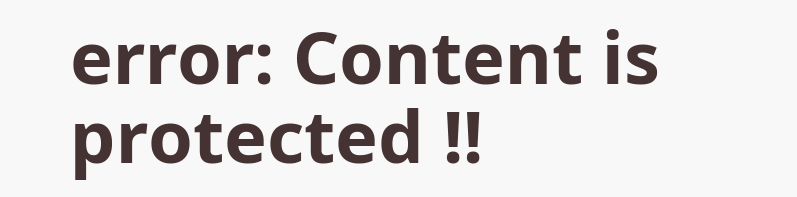error: Content is protected !!